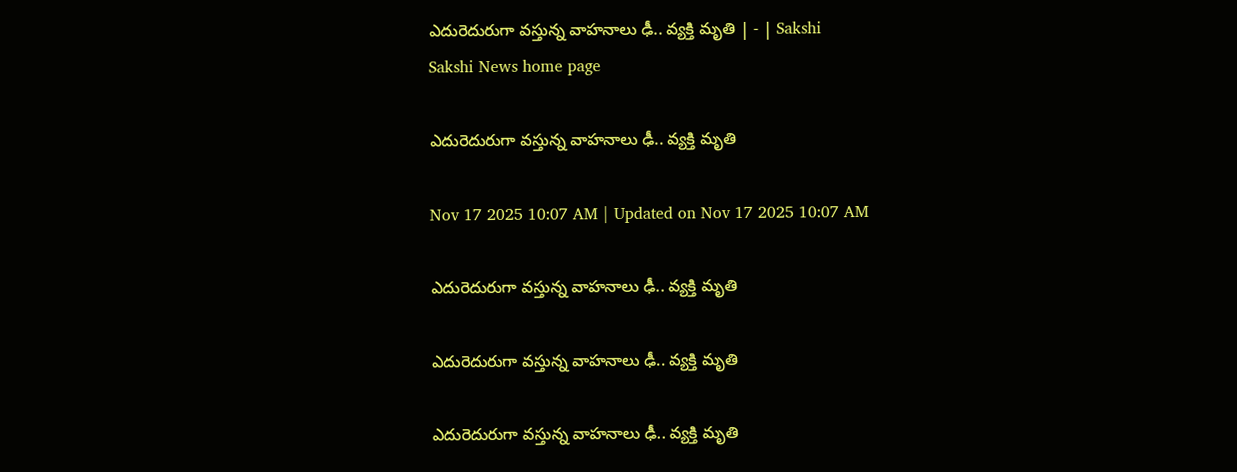ఎదురెదురుగా వస్తున్న వాహనాలు ఢీ.. వ్యక్తి మృతి | - | Sakshi
Sakshi News home page

ఎదురెదురుగా వస్తున్న వాహనాలు ఢీ.. వ్యక్తి మృతి

Nov 17 2025 10:07 AM | Updated on Nov 17 2025 10:07 AM

ఎదురెదురుగా వస్తున్న వాహనాలు ఢీ.. వ్యక్తి మృతి

ఎదురెదురుగా వస్తున్న వాహనాలు ఢీ.. వ్యక్తి మృతి

ఎదురెదురుగా వస్తున్న వాహనాలు ఢీ.. వ్యక్తి మృతి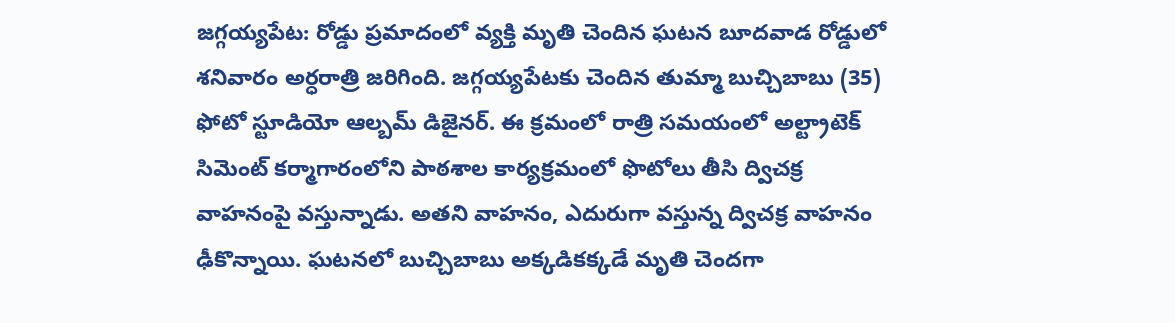జగ్గయ్యపేట: రోడ్డు ప్రమాదంలో వ్యక్తి మృతి చెందిన ఘటన బూదవాడ రోడ్డులో శనివారం అర్ధరాత్రి జరిగింది. జగ్గయ్యపేటకు చెందిన తుమ్మా బుచ్చిబాబు (35) ఫోటో స్టూడియో ఆల్బమ్‌ డిజైనర్‌. ఈ క్రమంలో రాత్రి సమయంలో అల్ట్రాటెక్‌ సిమెంట్‌ కర్మాగారంలోని పాఠశాల కార్యక్రమంలో ఫొటోలు తీసి ద్విచక్ర వాహనంపై వస్తున్నాడు. అతని వాహనం, ఎదురుగా వస్తున్న ద్విచక్ర వాహనం ఢీకొన్నాయి. ఘటనలో బుచ్చిబాబు అక్కడికక్కడే మృతి చెందగా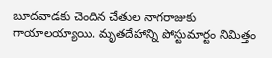బూదవాడకు చెందిన చేతుల నాగరాజుకు గాయాలయ్యాయి. మృతదేహాన్ని పోస్టుమార్టం నిమిత్తం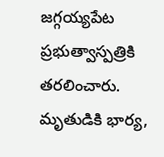జగ్గయ్యపేట ప్రభుత్వాస్పత్రికి తరలించారు. మృతుడికి భార్య,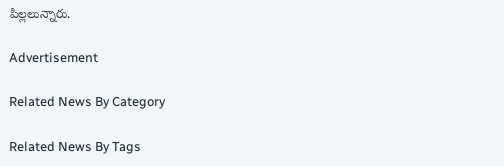పిల్లలున్నారు.

Advertisement

Related News By Category

Related News By Tags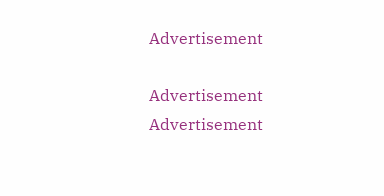Advertisement

Advertisement
Advertisement